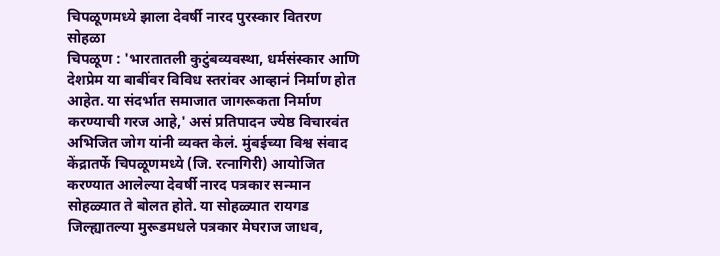चिपळूणमध्ये झाला देवर्षी नारद पुरस्कार वितरण सोहळा
चिपळूण : 'भारतातली कुटुंबव्यवस्था, धर्मसंस्कार आणि देशप्रेम या बाबींवर विविध स्तरांवर आव्हानं निर्माण होत आहेत. या संदर्भात समाजात जागरूकता निर्माण करण्याची गरज आहे,' असं प्रतिपादन ज्येष्ठ विचारवंत अभिजित जोग यांनी व्यक्त केलं. मुंबईच्या विश्व संवाद केंद्रातर्फे चिपळूणमध्ये (जि. रत्नागिरी) आयोजित करण्यात आलेल्या देवर्षी नारद पत्रकार सन्मान सोहळ्यात ते बोलत होते. या सोहळ्यात रायगड जिल्ह्यातल्या मुरूडमधले पत्रकार मेघराज जाधव,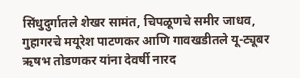सिंधुदुर्गातले शेखर सामंत, चिपळूणचे समीर जाधव, गुहागरचे मयूरेश पाटणकर आणि गावखडीतले यू-ट्यूबर ऋषभ तोडणकर यांना देवर्षी नारद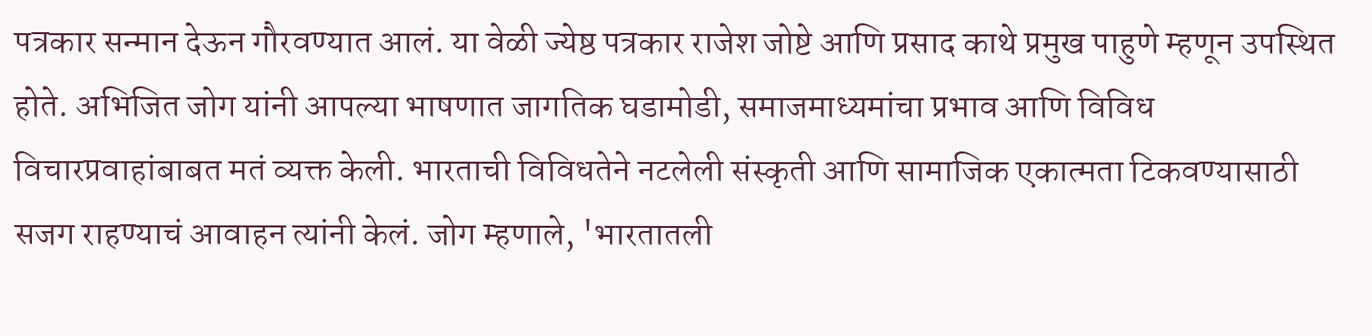पत्रकार सन्मान देऊन गौरवण्यात आलं. या वेळी ज्येष्ठ पत्रकार राजेश जोष्टे आणि प्रसाद काथे प्रमुख पाहुणे म्हणून उपस्थित होते. अभिजित जोग यांनी आपल्या भाषणात जागतिक घडामोडी, समाजमाध्यमांचा प्रभाव आणि विविध विचारप्रवाहांबाबत मतं व्यक्त केली. भारताची विविधतेने नटलेली संस्कृती आणि सामाजिक एकात्मता टिकवण्यासाठी सजग राहण्याचं आवाहन त्यांनी केलं. जोग म्हणाले, 'भारतातली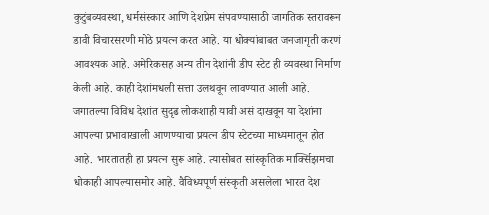कुटुंबव्यवस्था, धर्मसंस्कार आणि देशप्रेम संपवण्यासाठी जागतिक स्तरावरून डावी विचारसरणी मोठे प्रयत्न करत आहे. या धोक्यांबाबत जनजागृती करणं आवश्यक आहे. अमेरिकसह अन्य तीन देशांनी डीप स्टेट ही व्यवस्था निर्माण केली आहे. काही देशांमधली सत्ता उलथवून लावण्यात आली आहे. जगातल्या विविध देशांत सुदृढ लोकशाही यावी असं दाखवून या देशांना आपल्या प्रभावाखाली आणण्याचा प्रयत्न डीप स्टेटच्या माध्यमातून होत आहे. भारतातही हा प्रयत्न सुरू आहे. त्यासोबत सांस्कृतिक मार्क्सिझमचा धोकाही आपल्यासमोर आहे. वैविध्यपूर्ण संस्कृती असलेला भारत देश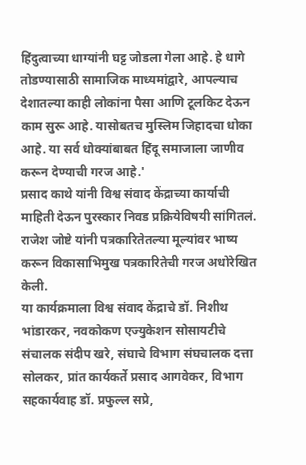हिंदुत्वाच्या धाग्यांनी घट्ट जोडला गेला आहे. हे धागे तोडण्यासाठी सामाजिक माध्यमांद्वारे, आपल्याच देशातल्या काही लोकांना पैसा आणि टूलकिट देऊन काम सुरू आहे. यासोबतच मुस्लिम जिहादचा धोका आहे. या सर्व धोक्यांबाबत हिंदू समाजाला जाणीव करून देण्याची गरज आहे.'
प्रसाद काथे यांनी विश्व संवाद केंद्राच्या कार्याची माहिती देऊन पुरस्कार निवड प्रक्रियेविषयी सांगितलं. राजेश जोष्टे यांनी पत्रकारितेतल्या मूल्यांवर भाष्य करून विकासाभिमुख पत्रकारितेची गरज अधोरेखित केली.
या कार्यक्रमाला विश्व संवाद केंद्राचे डॉ. निशीथ भांडारकर, नवकोकण एज्युकेशन सोसायटीचे संचालक संदीप खरे, संघाचे विभाग संघचालक दत्ता सोलकर, प्रांत कार्यकर्ते प्रसाद आगवेकर, विभाग सहकार्यवाह डॉ. प्रफुल्ल सप्रे,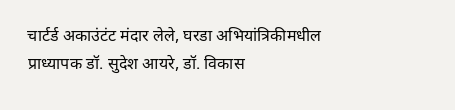चार्टर्ड अकाउंटंट मंदार लेले, घरडा अभियांत्रिकीमधील प्राध्यापक डॉ. सुदेश आयरे, डॉ. विकास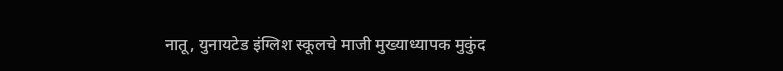नातू, युनायटेड इंग्लिश स्कूलचे माजी मुख्याध्यापक मुकुंद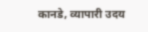कानडे, व्यापारी उदय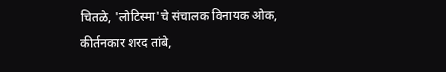चितळे, 'लोटिस्मा'चे संचालक विनायक ओक, कीर्तनकार शरद तांबे,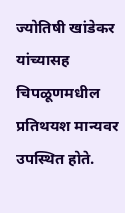ज्योतिषी खांडेकर यांच्यासह चिपळूणमधील प्रतिथयश मान्यवर उपस्थित होते.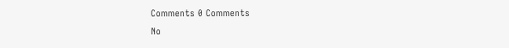Comments 0 Comments
No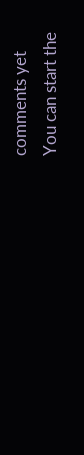comments yet
You can start the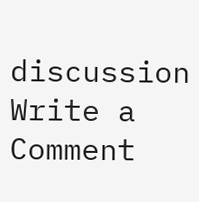discussion
Write a Comment